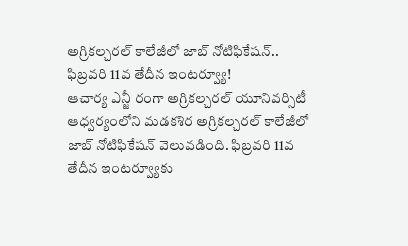అగ్రికల్చరల్ కాలేజీలో జాబ్ నోటిఫికేషన్.. ఫిబ్రవరి 11వ తేదీన ఇంటర్వ్యూ!
ఆచార్య ఎన్జీ రంగా అగ్రికల్చరల్ యూనివర్సిటీ ఆధ్వర్యంలోని మడకశిర అగ్రికల్చరల్ కాలేజీలో జాబ్ నోటిఫికేషన్ వెలువడింది. ఫిబ్రవరి 11వ తేదీన ఇంటర్వ్యూకు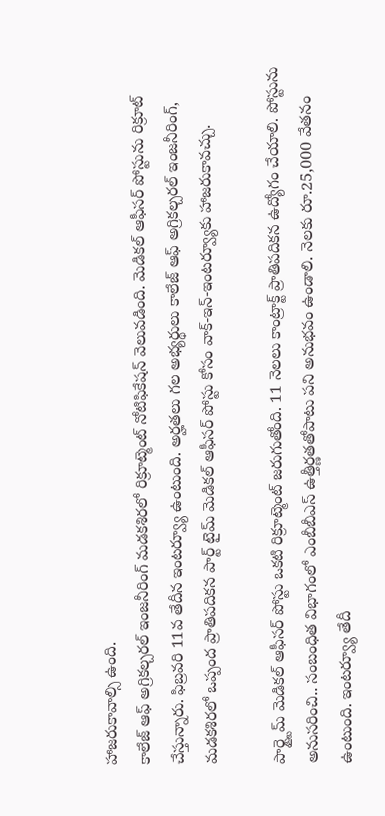హాజరుకావాల్సి ఉంది.
కాలేజ్ ఆఫ్ అగ్రికల్చరల్ ఇంజనీరింగ్ మడకశిరలో రిక్రూట్మెంట్ నోటిఫికేషన్ వెలువడింది. మెడికల్ ఆఫీసర్ పోస్టును రిక్రూట్ చేస్తున్నారు. ఫిబ్రవరి 11వ తేదీన ఇంటర్వ్యూ ఉంటుంది. అర్హతలు గల అభ్యర్థులు కాలేజ్ ఆఫ్ అగ్రికల్చరల్ ఇంజనీరింగ్, మడకశిరలో ఒప్పంద ప్రాతిపదికన పార్ట్ టైమ్ మెడికల్ ఆఫీసర్ పోస్టు కోసం వాక్-ఇన్-ఇంటర్వ్యూకు హాజరుకావచ్చు.

పార్ట్టైమ్ మెడికల్ ఆఫీసర్ పోస్టు ఒకటి రిక్రూట్మెంట్ జరుగుతోంది. 11 నెలలు కాంట్రాక్ట్ ప్రాతిపదికన ఉద్యోగం చేయాలి. పోస్టును అనుసరించి.. సంబంధిత విభాగంలో ఎంబీబీఎస్ ఉత్తీర్ణతతోపాటు పని అనుభవం ఉండాలి. నెలకు రూ.25,000 వేతనం ఉంటుంది. ఇంటర్వ్యూ తేదీ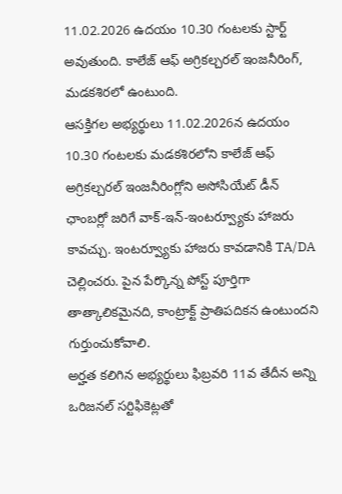11.02.2026 ఉదయం 10.30 గంటలకు స్టార్ట్ అవుతుంది. కాలేజ్ ఆఫ్ అగ్రికల్చరల్ ఇంజనీరింగ్, మడకశిరలో ఉంటుంది.
ఆసక్తిగల అభ్యర్థులు 11.02.2026న ఉదయం 10.30 గంటలకు మడకశిరలోని కాలేజ్ ఆఫ్ అగ్రికల్చరల్ ఇంజనీరింగ్లోని అసోసియేట్ డీన్ ఛాంబర్లో జరిగే వాక్-ఇన్-ఇంటర్వ్యూకు హాజరు కావచ్చు. ఇంటర్వ్యూకు హాజరు కావడానికి TA/DA చెల్లించరు. పైన పేర్కొన్న పోస్ట్ పూర్తిగా తాత్కాలికమైనది, కాంట్రాక్ట్ ప్రాతిపదికన ఉంటుందని గుర్తుంచుకోవాలి.
అర్హత కలిగిన అభ్యర్థులు ఫిబ్రవరి 11వ తేదీన అన్ని ఒరిజనల్ సర్టిఫికెట్లతో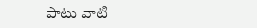పాటు వాటి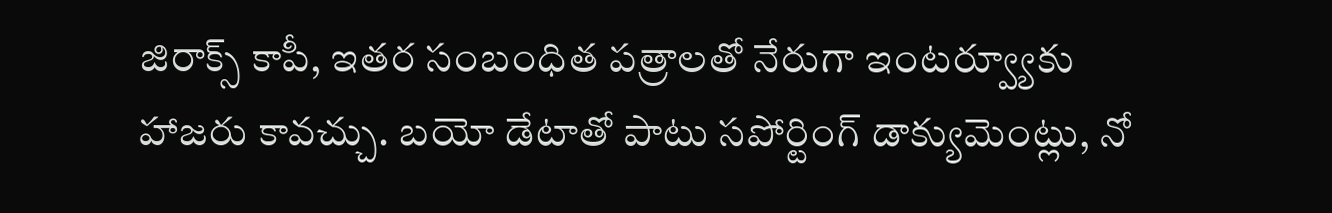జిరాక్స్ కాపీ, ఇతర సంబంధిత పత్రాలతో నేరుగా ఇంటర్వ్యూకు హాజరు కావచ్చు. బయో డేటాతో పాటు సపోర్టింగ్ డాక్యుమెంట్లు, నో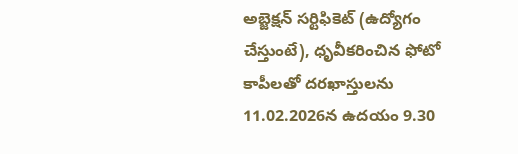అబ్జెక్షన్ సర్టిఫికెట్ (ఉద్యోగం చేస్తుంటే), ధృవీకరించిన ఫోటో కాపీలతో దరఖాస్తులను 11.02.2026న ఉదయం 9.30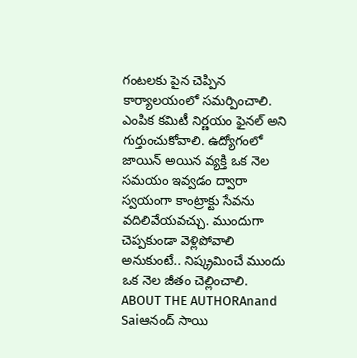గంటలకు పైన చెప్పిన కార్యాలయంలో సమర్పించాలి.
ఎంపిక కమిటీ నిర్ణయం ఫైనల్ అని గుర్తుంచుకోవాలి. ఉద్యోగంలో జాయిన్ అయిన వ్యక్తి ఒక నెల సమయం ఇవ్వడం ద్వారా స్వయంగా కాంట్రాక్టు సేవను వదిలివేయవచ్చు. ముందుగా చెప్పకుండా వెళ్లిపోవాలి అనుకుంటే.. నిష్క్రమించే ముందు ఒక నెల జీతం చెల్లించాలి.
ABOUT THE AUTHORAnand Saiఆనంద్ సాయి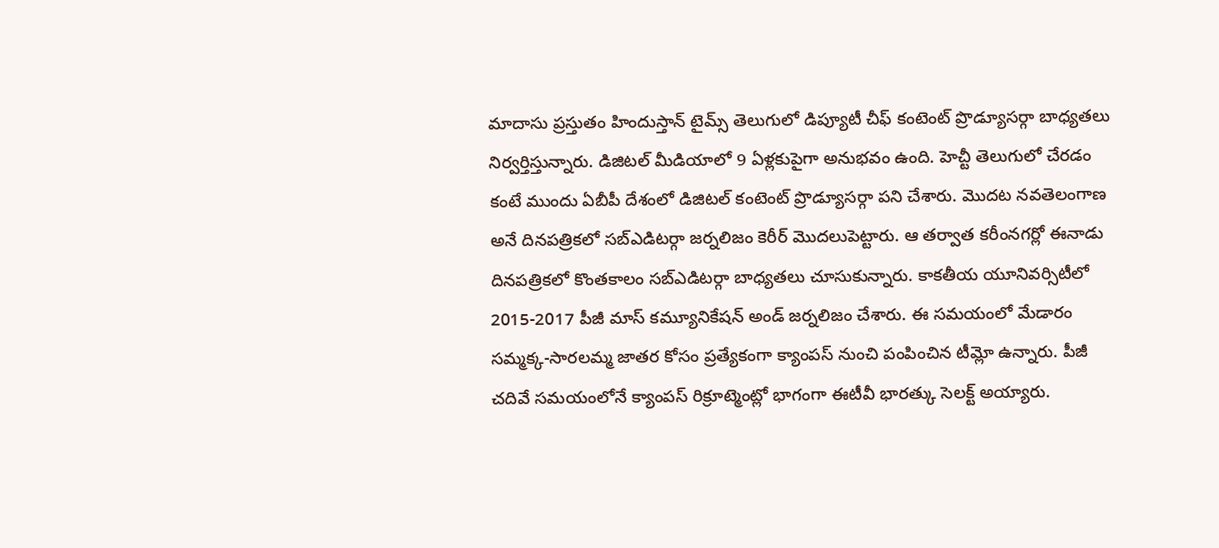మాదాసు ప్రస్తుతం హిందుస్తాన్ టైమ్స్ తెలుగులో డిప్యూటీ చీఫ్ కంటెంట్ ప్రొడ్యూసర్గా బాధ్యతలు నిర్వర్తిస్తున్నారు. డిజిటల్ మీడియాలో 9 ఏళ్లకుపైగా అనుభవం ఉంది. హెచ్టీ తెలుగులో చేరడం కంటే ముందు ఏబీపీ దేశంలో డిజిటల్ కంటెంట్ ప్రొడ్యూసర్గా పని చేశారు. మెుదట నవతెలంగాణ అనే దినపత్రికలో సబ్ఎడిటర్గా జర్నలిజం కెరీర్ మెుదలుపెట్టారు. ఆ తర్వాత కరీంనగర్లో ఈనాడు దినపత్రికలో కొంతకాలం సబ్ఎడిటర్గా బాధ్యతలు చూసుకున్నారు. కాకతీయ యూనివర్సిటీలో 2015-2017 పీజీ మాస్ కమ్యూనికేషన్ అండ్ జర్నలిజం చేశారు. ఈ సమయంలో మేడారం సమ్మక్క-సారలమ్మ జాతర కోసం ప్రత్యేకంగా క్యాంపస్ నుంచి పంపించిన టీమ్లో ఉన్నారు. పీజీ చదివే సమయంలోనే క్యాంపస్ రిక్రూట్మెంట్లో భాగంగా ఈటీవీ భారత్కు సెలక్ట్ అయ్యారు.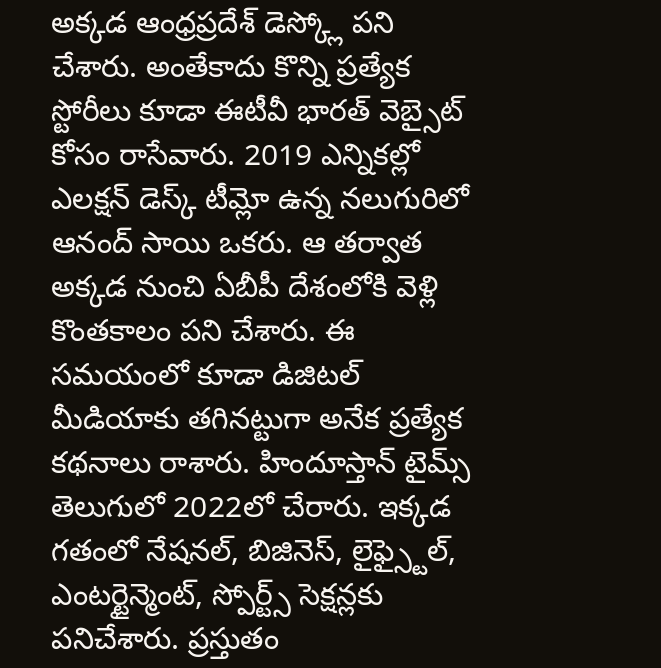అక్కడ ఆంధ్రప్రదేశ్ డెస్క్లో పని చేశారు. అంతేకాదు కొన్ని ప్రత్యేక స్టోరీలు కూడా ఈటీవీ భారత్ వెబ్సైట్ కోసం రాసేవారు. 2019 ఎన్నికల్లో ఎలక్షన్ డెస్క్ టీమ్లో ఉన్న నలుగురిలో ఆనంద్ సాయి ఒకరు. ఆ తర్వాత అక్కడ నుంచి ఏబీపీ దేశంలోకి వెళ్లి కొంతకాలం పని చేశారు. ఈ సమయంలో కూడా డిజిటల్ మీడియాకు తగినట్టుగా అనేక ప్రత్యేక కథనాలు రాశారు. హిందూస్తాన్ టైమ్స్ తెలుగులో 2022లో చేరారు. ఇక్కడ గతంలో నేషనల్, బిజినెస్, లైఫ్స్టైల్, ఎంటర్టైన్మెంట్, స్పోర్ట్స్ సెక్షన్లకు పనిచేశారు. ప్రస్తుతం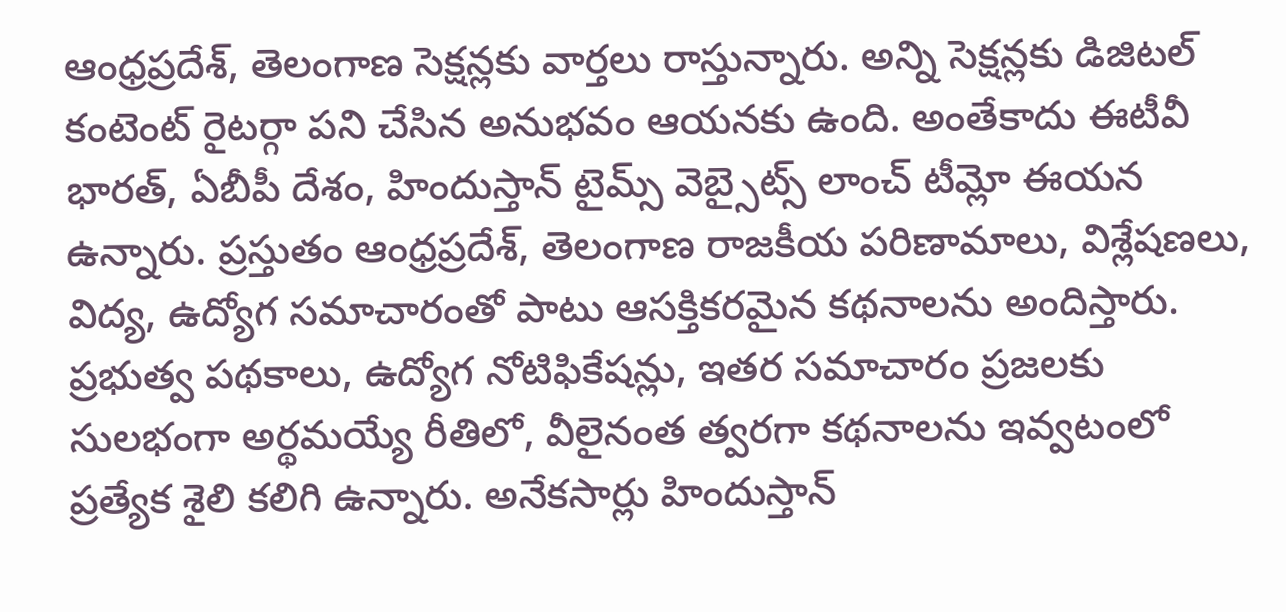ఆంధ్రప్రదేశ్, తెలంగాణ సెక్షన్లకు వార్తలు రాస్తున్నారు. అన్ని సెక్షన్లకు డిజిటల్ కంటెంట్ రైటర్గా పని చేసిన అనుభవం ఆయనకు ఉంది. అంతేకాదు ఈటీవీ భారత్, ఏబీపీ దేశం, హిందుస్తాన్ టైమ్స్ వెబ్సైట్స్ లాంచ్ టీమ్లో ఈయన ఉన్నారు. ప్రస్తుతం ఆంధ్రప్రదేశ్, తెలంగాణ రాజకీయ పరిణామాలు, విశ్లేషణలు, విద్య, ఉద్యోగ సమాచారంతో పాటు ఆసక్తికరమైన కథనాలను అందిస్తారు. ప్రభుత్వ పథకాలు, ఉద్యోగ నోటిఫికేషన్లు, ఇతర సమాచారం ప్రజలకు సులభంగా అర్థమయ్యే రీతిలో, వీలైనంత త్వరగా కథనాలను ఇవ్వటంలో ప్రత్యేక శైలి కలిగి ఉన్నారు. అనేకసార్లు హిందుస్తాన్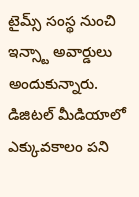టైమ్స్ సంస్థ నుంచి ఇన్స్టా అవార్డులు అందుకున్నారు. డిజిటల్ మీడియాలో ఎక్కువకాలం పని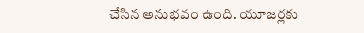చేసిన అనుభవం ఉంది. యూజర్లకు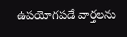ఉపయోగపడే వార్తలను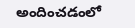అందించడంలో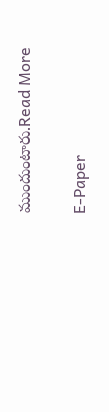ముందుంటారు.Read More

E-Paper